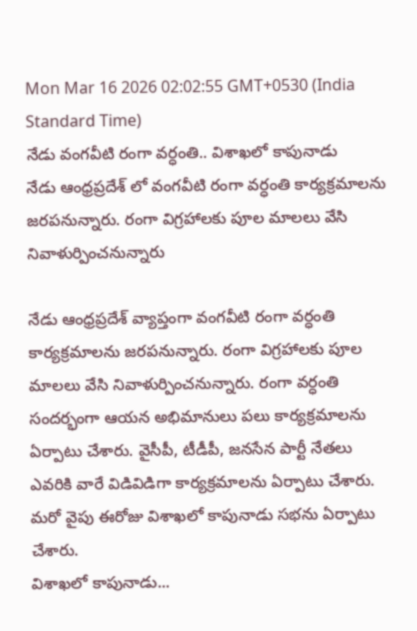Mon Mar 16 2026 02:02:55 GMT+0530 (India Standard Time)
నేడు వంగవీటి రంగా వర్ధంతి.. విశాఖలో కాపునాడు
నేడు ఆంధ్రప్రదేశ్ లో వంగవీటి రంగా వర్ధంతి కార్యక్రమాలను జరపనున్నారు. రంగా విగ్రహాలకు పూల మాలలు వేసి నివాళుర్పించనున్నారు

నేడు ఆంధ్రప్రదేశ్ వ్యాప్తంగా వంగవీటి రంగా వర్ధంతి కార్యక్రమాలను జరపనున్నారు. రంగా విగ్రహాలకు పూల మాలలు వేసి నివాళుర్పించనున్నారు. రంగా వర్ధంతి సందర్భంగా ఆయన అభిమానులు పలు కార్యక్రమాలను ఏర్పాటు చేశారు. వైసీపీ, టీడీపీ, జనసేన పార్టీ నేతలు ఎవరికి వారే విడివిడిగా కార్యక్రమాలను ఏర్పాటు చేశారు. మరో వైపు ఈరోజు విశాఖలో కాపునాడు సభను ఏర్పాటు చేశారు.
విశాఖలో కాపునాడు...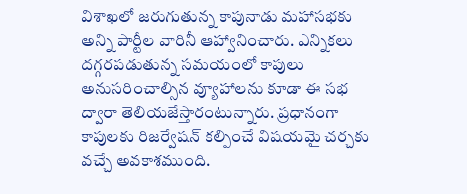విశాఖలో జరుగుతున్న కాపునాడు మహాసభకు అన్ని పార్టీల వారినీ ఆహ్వానించారు. ఎన్నికలు దగ్గరపడుతున్న సమయంలో కాపులు అనుసరించాల్సిన వ్యూహాలను కూడా ఈ సభ ద్వారా తెలియజేస్తారంటున్నారు. ప్రధానంగా కాపులకు రిజర్వేషన్ కల్పించే విషయమై చర్చకు వచ్చే అవకాశముంది.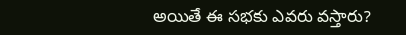అయితే ఈ సభకు ఎవరు వస్తారు?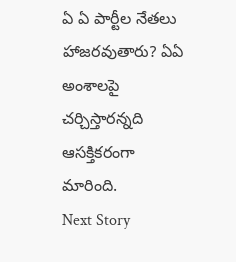ఏ ఏ పార్టీల నేతలు హాజరవుతారు? ఏఏ అంశాలపై చర్చిస్తారన్నది ఆసక్తికరంగా మారింది.
Next Story